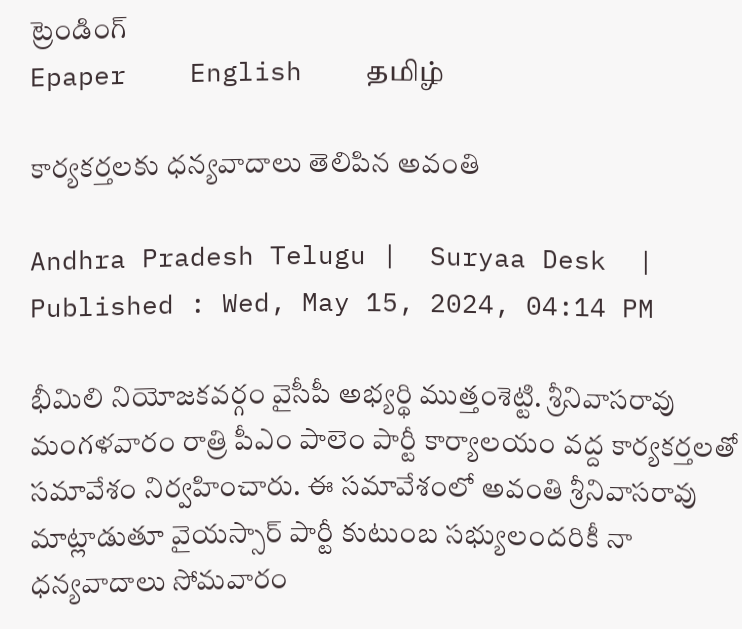ట్రెండింగ్
Epaper    English    தமிழ்

కార్యకర్తలకు ధన్యవాదాలు తెలిపిన అవంతి

Andhra Pradesh Telugu |  Suryaa Desk  | Published : Wed, May 15, 2024, 04:14 PM

భీమిలి నియోజకవర్గం వైసీపీ అభ్యర్థి ముత్తంశెట్టి. శ్రీనివాసరావు మంగళవారం రాత్రి పీఎం పాలెం పార్టీ కార్యాలయం వద్ద కార్యకర్తలతో సమావేశం నిర్వహించారు. ఈ సమావేశంలో అవంతి శ్రీనివాసరావు మాట్లాడుతూ వైయస్సార్ పార్టీ కుటుంబ సభ్యులందరికీ నా ధన్యవాదాలు సోమవారం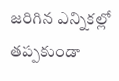జరిగిన ఎన్నికల్లో తప్పకుండా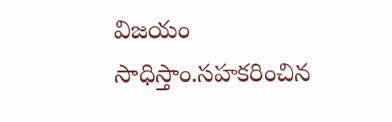విజయం సాధిస్తాం.సహకరించిన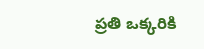ప్రతి ఒక్కరికి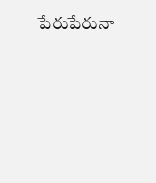పేరుపేరునా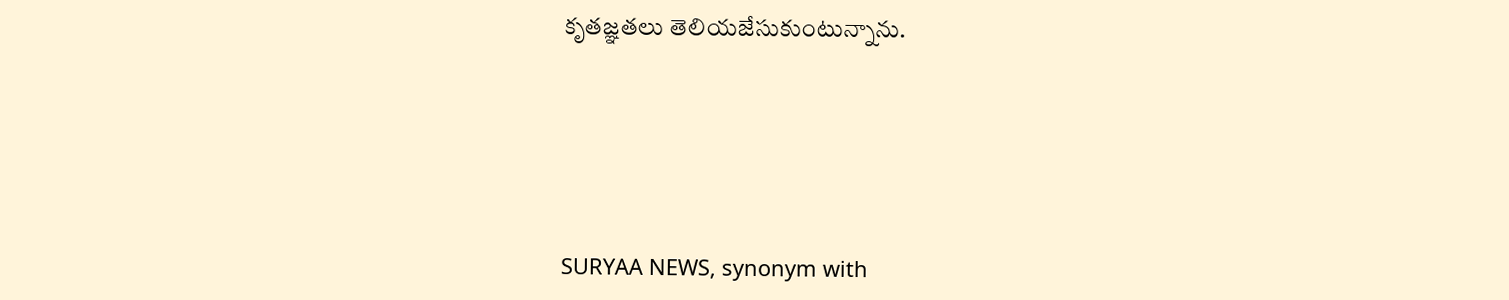కృతజ్ఞతలు తెలియజేసుకుంటున్నాను.






SURYAA NEWS, synonym with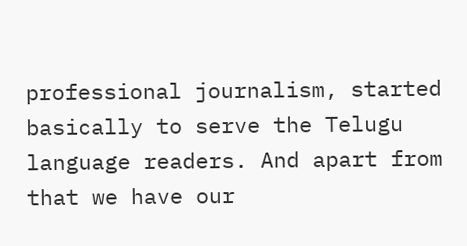professional journalism, started basically to serve the Telugu language readers. And apart from that we have our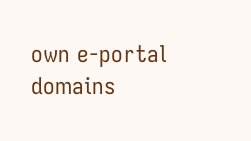own e-portal domains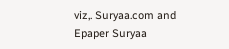viz,. Suryaa.com and Epaper Suryaa